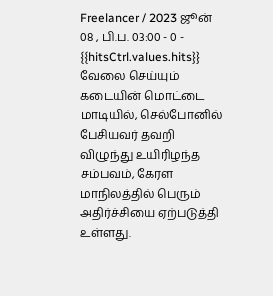Freelancer / 2023 ஜூன் 08 , பி.ப. 03:00 - 0 - {{hitsCtrl.values.hits}}
வேலை செய்யும் கடையின் மொட்டை மாடியில், செல்போனில் பேசியவர் தவறி விழுந்து உயிரிழந்த சம்பவம், கேரள மாநிலத்தில் பெரும் அதிர்ச்சியை ஏற்படுத்தி உள்ளது.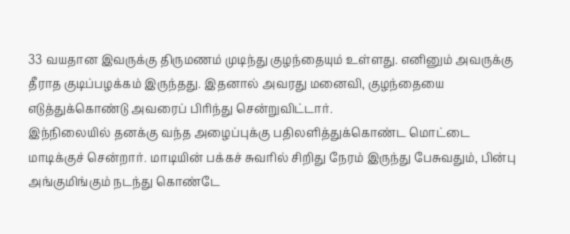33 வயதான இவருக்கு திருமணம் முடிந்து குழந்தையும் உள்ளது. எனினும் அவருக்கு தீராத குடிப்பழக்கம் இருந்தது. இதனால் அவரது மனைவி, குழந்தையை எடுத்துக்கொண்டு அவரைப் பிரிந்து சென்றுவிட்டார்.
இந்நிலையில் தனக்கு வந்த அழைப்புக்கு பதிலளித்துக்கொண்ட மொட்டை மாடிக்குச் சென்றார். மாடியின் பக்கச் சுவரில் சிறிது நேரம் இருந்து பேசுவதும், பின்பு அங்குமிங்கும் நடந்து கொண்டே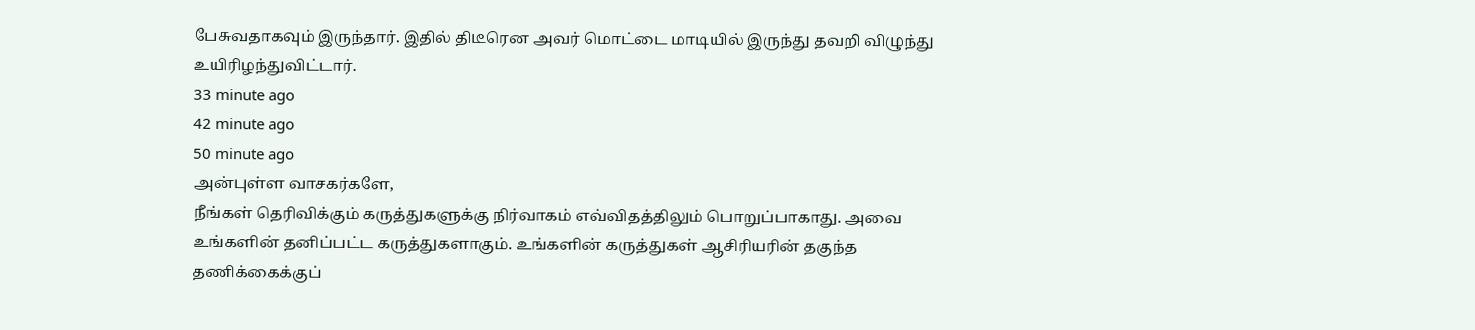பேசுவதாகவும் இருந்தார். இதில் திடீரென அவர் மொட்டை மாடியில் இருந்து தவறி விழுந்து உயிரிழந்துவிட்டார்.
33 minute ago
42 minute ago
50 minute ago
அன்புள்ள வாசகர்களே,
நீங்கள் தெரிவிக்கும் கருத்துகளுக்கு நிர்வாகம் எவ்விதத்திலும் பொறுப்பாகாது. அவை உங்களின் தனிப்பட்ட கருத்துகளாகும். உங்களின் கருத்துகள் ஆசிரியரின் தகுந்த தணிக்கைக்குப்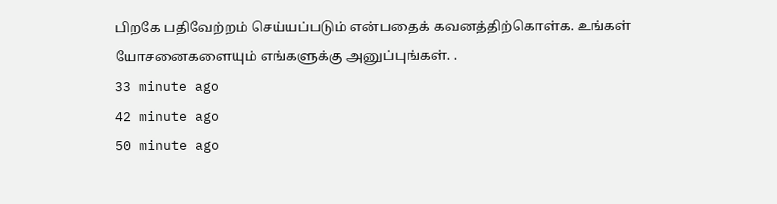பிறகே பதிவேற்றம் செய்யப்படும் என்பதைக் கவனத்திற்கொள்க. உங்கள் யோசனைகளையும் எங்களுக்கு அனுப்புங்கள். .
33 minute ago
42 minute ago
50 minute ago